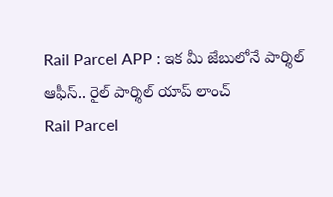Rail Parcel APP : ఇక మీ జేబులోనే పార్శిల్ ఆఫీస్.. రైల్ పార్శిల్ యాప్ లాంచ్
Rail Parcel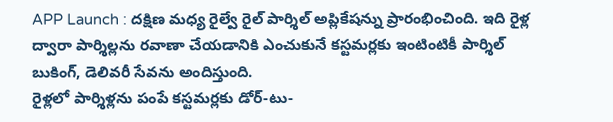APP Launch : దక్షిణ మధ్య రైల్వే రైల్ పార్శిల్ అప్లికేషన్ను ప్రారంభించింది. ఇది రైళ్ల ద్వారా పార్శిల్లను రవాణా చేయడానికి ఎంచుకునే కస్టమర్లకు ఇంటింటికీ పార్శిల్ బుకింగ్, డెలివరీ సేవను అందిస్తుంది.
రైళ్లలో పార్శిళ్లను పంపే కస్టమర్లకు డోర్-టు-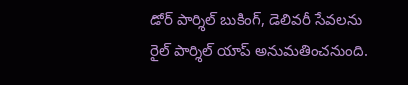డోర్ పార్శిల్ బుకింగ్, డెలివరీ సేవలను రైల్ పార్శిల్ యాప్ అనుమతించనుంది.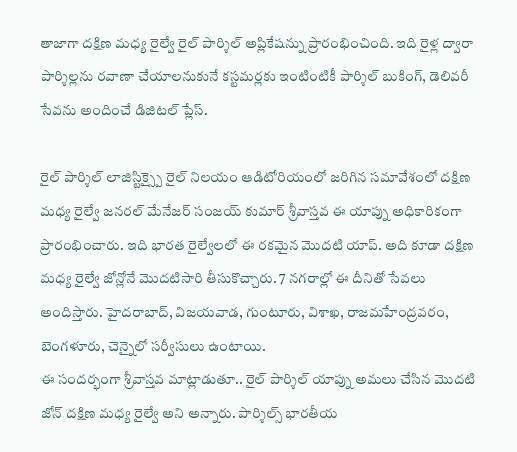తాజాగా దక్షిణ మధ్య రైల్వే రైల్ పార్శిల్ అప్లికేషన్ను ప్రారంభించింది. ఇది రైళ్ల ద్వారా పార్శిల్లను రవాణా చేయాలనుకునే కస్టమర్లకు ఇంటింటికీ పార్శిల్ బుకింగ్, డెలివరీ సేవను అందించే డిజిటల్ ప్లేస్.

రైల్ పార్శిల్ లాజిస్టిక్స్పై రైల్ నిలయం ఆడిటోరియంలో జరిగిన సమావేశంలో దక్షిణ మధ్య రైల్వే జనరల్ మేనేజర్ సంజయ్ కుమార్ శ్రీవాస్తవ ఈ యాప్ను అధికారికంగా ప్రారంభించారు. ఇది భారత రైల్వేలలో ఈ రకమైన మొదటి యాప్. అది కూడా దక్షిణ మధ్య రైల్వే జోన్లోనే మెుదటిసారి తీసుకొచ్చారు. 7 నగరాల్లో ఈ దీనితో సేవలు అందిస్తారు. హైదరాబాద్, విజయవాడ, గుంటూరు, విశాఖ, రాజమహేంద్రవరం, బెంగళూరు, చెన్నైలో సర్వీసులు ఉంటాయి.
ఈ సందర్భంగా శ్రీవాస్తవ మాట్లాడుతూ.. రైల్ పార్శిల్ యాప్ను అమలు చేసిన మొదటి జోన్ దక్షిణ మధ్య రైల్వే అని అన్నారు. పార్శిల్స్ భారతీయ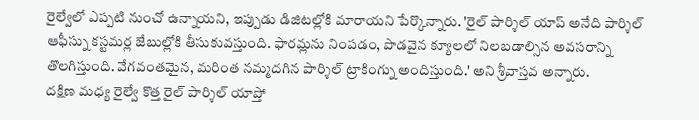రైల్వేలో ఎప్పటి నుంచో ఉన్నాయని, ఇప్పుడు డిజిటల్లోకి మారాయని పేర్కొన్నారు. 'రైల్ పార్శిల్ యాప్ అనేది పార్శిల్ ఆఫీస్ను కస్టమర్ల జేబుల్లోకి తీసుకువస్తుంది. ఫారమ్లను నింపడం, పొడవైన క్యూలలో నిలబడాల్సిన అవసరాన్ని తొలగిస్తుంది. వేగవంతమైన, మరింత నమ్మదగిన పార్శిల్ ట్రాకింగ్ను అందిస్తుంది.' అని శ్రీవాస్తవ అన్నారు.
దక్షిణ మధ్య రైల్వే కొత్త రైల్ పార్శిల్ యాప్తో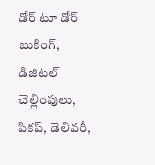డోర్ టూ డోర్ బుకింగ్, డిజిటల్ చెల్లింపులు, పికప్, డెలివరీ,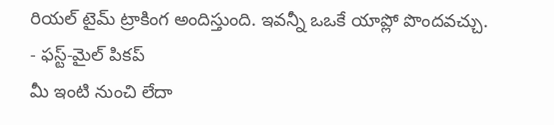రియల్ టైమ్ ట్రాకింగ అందిస్తుంది. ఇవన్నీ ఒఒకే యాప్లో పొందవచ్చు.
- ఫస్ట్-మైల్ పికప్
మీ ఇంటి నుంచి లేదా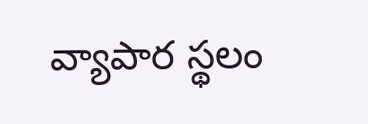వ్యాపార స్థలం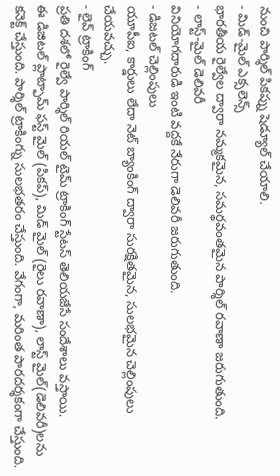నుంచి పార్శిల్ పికప్ను షెడ్యూల్ చేయాలి.
- మిడ్-మైల్ ఎక్సలెన్స్
భారతీయ రైల్వేల ద్వారా నమ్మకమైన, సమర్థవంతమైన పార్శిల్ రవాణా జరుగుతుంది.
- లాస్ట్-మైల్ డెలివరీ
వినియోగదారుడి ఇంటి వద్దకే నేరుగా డెలివరీ జరుగుతుంది.
- డిజటల్ చెల్లింపులు
యూపీఐ, కార్డులు లేదా నెట్ బ్యాంకింగ్ ద్వారా సురక్షితమైన, సులభమైన చెల్లింపులు చేయవచ్చు.
- లైవ్ ట్రాకింగ్
ప్రతి దశలో రైల్వే పార్శిల్ రియల్ టైమ్ ట్రాకింగ్ స్టేటస్ తెలియజేసే సందేశాలు వస్తాయి.
ఈ డిజిటల్ ప్లాట్ఫామ్ ఫస్ట్ మైల్ (పికప్), మిడ్ మైల్ (రైలు రవాణా), లాస్ట్ మైల్(డెలివరీ)లను కనెక్ట్ చేస్తుంది. పార్శిల్ ట్రాకింగ్ను సులభతరం చేస్తుంది. వేగంగా, మరింత పారదర్శకంగా చేస్తుంది.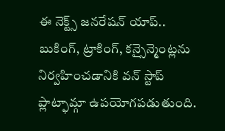ఈ నెక్ట్స్ జనరేషన్ యాప్.. బుకింగ్, ట్రాకింగ్, కన్సైన్మెంట్లను నిర్వహించడానికి వన్ స్టాప్ ప్లాట్ఫామ్గా ఉపయోగపడుతుంది.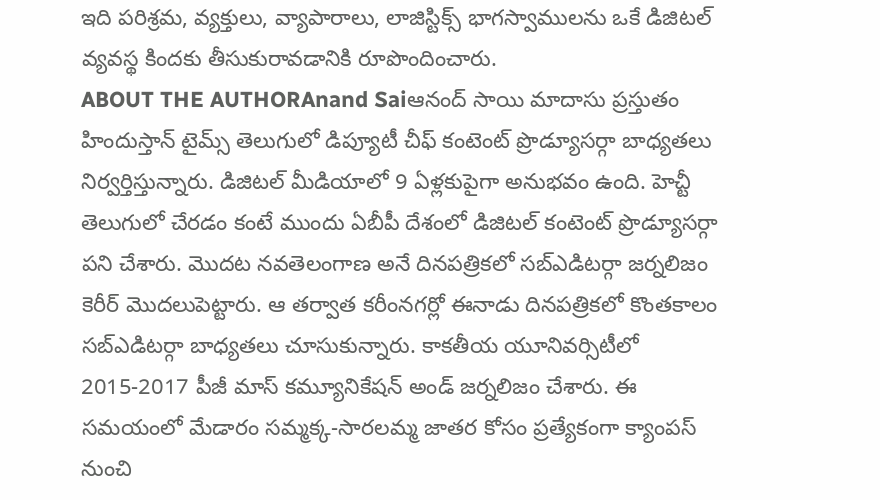ఇది పరిశ్రమ, వ్యక్తులు, వ్యాపారాలు, లాజిస్టిక్స్ భాగస్వాములను ఒకే డిజిటల్ వ్యవస్థ కిందకు తీసుకురావడానికి రూపొందించారు.
ABOUT THE AUTHORAnand Saiఆనంద్ సాయి మాదాసు ప్రస్తుతం హిందుస్తాన్ టైమ్స్ తెలుగులో డిప్యూటీ చీఫ్ కంటెంట్ ప్రొడ్యూసర్గా బాధ్యతలు నిర్వర్తిస్తున్నారు. డిజిటల్ మీడియాలో 9 ఏళ్లకుపైగా అనుభవం ఉంది. హెచ్టీ తెలుగులో చేరడం కంటే ముందు ఏబీపీ దేశంలో డిజిటల్ కంటెంట్ ప్రొడ్యూసర్గా పని చేశారు. మెుదట నవతెలంగాణ అనే దినపత్రికలో సబ్ఎడిటర్గా జర్నలిజం కెరీర్ మెుదలుపెట్టారు. ఆ తర్వాత కరీంనగర్లో ఈనాడు దినపత్రికలో కొంతకాలం సబ్ఎడిటర్గా బాధ్యతలు చూసుకున్నారు. కాకతీయ యూనివర్సిటీలో 2015-2017 పీజీ మాస్ కమ్యూనికేషన్ అండ్ జర్నలిజం చేశారు. ఈ సమయంలో మేడారం సమ్మక్క-సారలమ్మ జాతర కోసం ప్రత్యేకంగా క్యాంపస్ నుంచి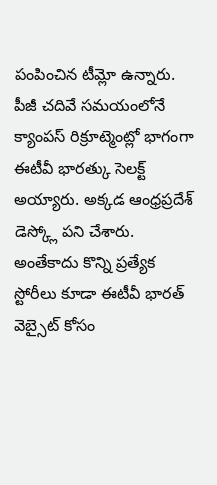పంపించిన టీమ్లో ఉన్నారు. పీజీ చదివే సమయంలోనే క్యాంపస్ రిక్రూట్మెంట్లో భాగంగా ఈటీవీ భారత్కు సెలక్ట్ అయ్యారు. అక్కడ ఆంధ్రప్రదేశ్ డెస్క్లో పని చేశారు. అంతేకాదు కొన్ని ప్రత్యేక స్టోరీలు కూడా ఈటీవీ భారత్ వెబ్సైట్ కోసం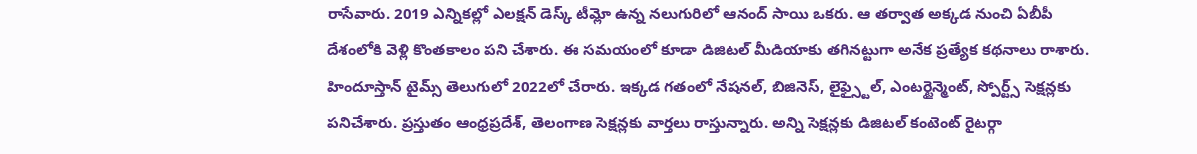రాసేవారు. 2019 ఎన్నికల్లో ఎలక్షన్ డెస్క్ టీమ్లో ఉన్న నలుగురిలో ఆనంద్ సాయి ఒకరు. ఆ తర్వాత అక్కడ నుంచి ఏబీపీ దేశంలోకి వెళ్లి కొంతకాలం పని చేశారు. ఈ సమయంలో కూడా డిజిటల్ మీడియాకు తగినట్టుగా అనేక ప్రత్యేక కథనాలు రాశారు. హిందూస్తాన్ టైమ్స్ తెలుగులో 2022లో చేరారు. ఇక్కడ గతంలో నేషనల్, బిజినెస్, లైఫ్స్టైల్, ఎంటర్టైన్మెంట్, స్పోర్ట్స్ సెక్షన్లకు పనిచేశారు. ప్రస్తుతం ఆంధ్రప్రదేశ్, తెలంగాణ సెక్షన్లకు వార్తలు రాస్తున్నారు. అన్ని సెక్షన్లకు డిజిటల్ కంటెంట్ రైటర్గా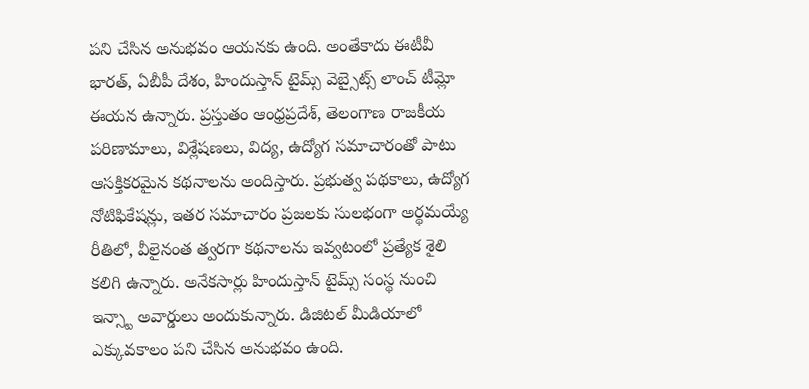పని చేసిన అనుభవం ఆయనకు ఉంది. అంతేకాదు ఈటీవీ భారత్, ఏబీపీ దేశం, హిందుస్తాన్ టైమ్స్ వెబ్సైట్స్ లాంచ్ టీమ్లో ఈయన ఉన్నారు. ప్రస్తుతం ఆంధ్రప్రదేశ్, తెలంగాణ రాజకీయ పరిణామాలు, విశ్లేషణలు, విద్య, ఉద్యోగ సమాచారంతో పాటు ఆసక్తికరమైన కథనాలను అందిస్తారు. ప్రభుత్వ పథకాలు, ఉద్యోగ నోటిఫికేషన్లు, ఇతర సమాచారం ప్రజలకు సులభంగా అర్థమయ్యే రీతిలో, వీలైనంత త్వరగా కథనాలను ఇవ్వటంలో ప్రత్యేక శైలి కలిగి ఉన్నారు. అనేకసార్లు హిందుస్తాన్ టైమ్స్ సంస్థ నుంచి ఇన్స్టా అవార్డులు అందుకున్నారు. డిజిటల్ మీడియాలో ఎక్కువకాలం పని చేసిన అనుభవం ఉంది.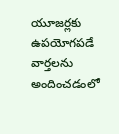యూజర్లకు ఉపయోగపడే వార్తలను అందించడంలో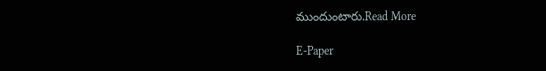ముందుంటారు.Read More

E-Paper